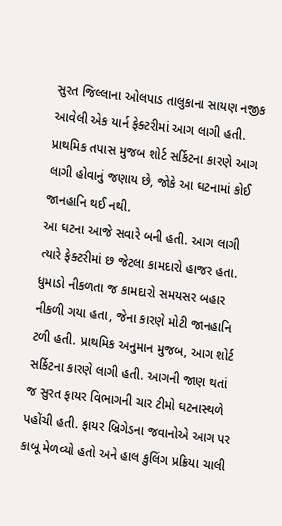સુરત જિલ્લાના ઓલપાડ તાલુકાના સાયણ નજીક આવેલી એક યાર્ન ફેક્ટરીમાં આગ લાગી હતી. પ્રાથમિક તપાસ મુજબ શોર્ટ સર્કિટના કારણે આગ લાગી હોવાનું જણાય છે, જોકે આ ઘટનામાં કોઈ જાનહાનિ થઈ નથી.
આ ઘટના આજે સવારે બની હતી. આગ લાગી ત્યારે ફેક્ટરીમાં છ જેટલા કામદારો હાજર હતા. ધુમાડો નીકળતા જ કામદારો સમયસર બહાર નીકળી ગયા હતા, જેના કારણે મોટી જાનહાનિ ટળી હતી. પ્રાથમિક અનુમાન મુજબ, આગ શોર્ટ સર્કિટના કારણે લાગી હતી. આગની જાણ થતાં જ સુરત ફાયર વિભાગની ચાર ટીમો ઘટનાસ્થળે પહોંચી હતી. ફાયર બ્રિગેડના જવાનોએ આગ પર કાબૂ મેળવ્યો હતો અને હાલ કુલિંગ પ્રક્રિયા ચાલી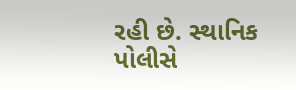રહી છે. સ્થાનિક પોલીસે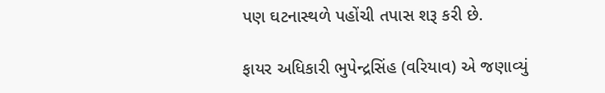પણ ઘટનાસ્થળે પહોંચી તપાસ શરૂ કરી છે.

ફાયર અધિકારી ભુપેન્દ્રસિંહ (વરિયાવ) એ જણાવ્યું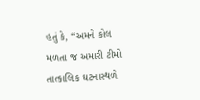હતું કે, “અમને કોલ મળતા જ અમારી ટીમો તાત્કાલિક ઘટનાસ્થળે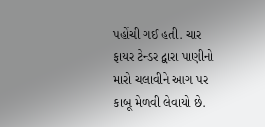પહોંચી ગઈ હતી. ચાર ફાયર ટેન્ડર દ્વારા પાણીનો મારો ચલાવીને આગ પર કાબૂ મેળવી લેવાયો છે.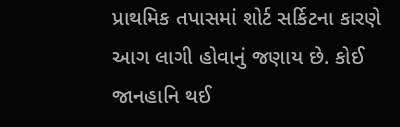પ્રાથમિક તપાસમાં શોર્ટ સર્કિટના કારણે આગ લાગી હોવાનું જણાય છે. કોઈ જાનહાનિ થઈ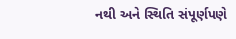નથી અને સ્થિતિ સંપૂર્ણપણે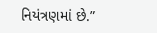નિયંત્રણમાં છે.”